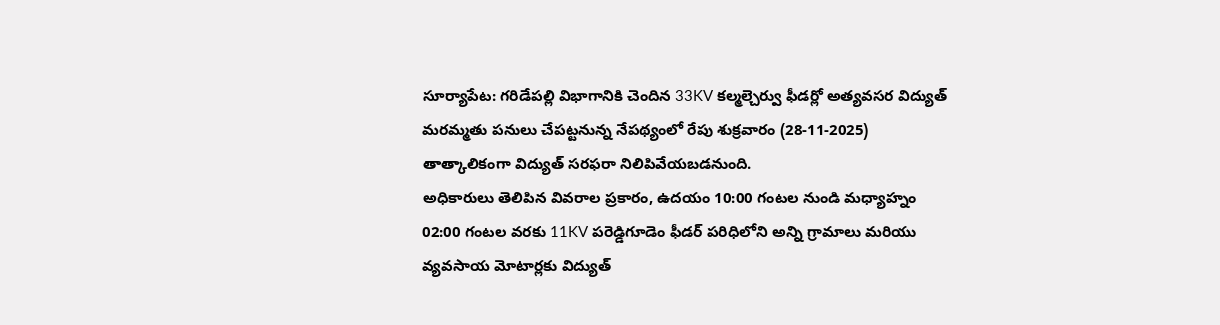సూర్యాపేట: గరిడేపల్లి విభాగానికి చెందిన 33KV కల్మల్చెర్వు ఫీడర్లో అత్యవసర విద్యుత్ మరమ్మతు పనులు చేపట్టనున్న నేపథ్యంలో రేపు శుక్రవారం (28-11-2025) తాత్కాలికంగా విద్యుత్ సరఫరా నిలిపివేయబడనుంది.
అధికారులు తెలిపిన వివరాల ప్రకారం, ఉదయం 10:00 గంటల నుండి మధ్యాహ్నం 02:00 గంటల వరకు 11KV పరెడ్డిగూడెం ఫీడర్ పరిధిలోని అన్ని గ్రామాలు మరియు వ్యవసాయ మోటార్లకు విద్యుత్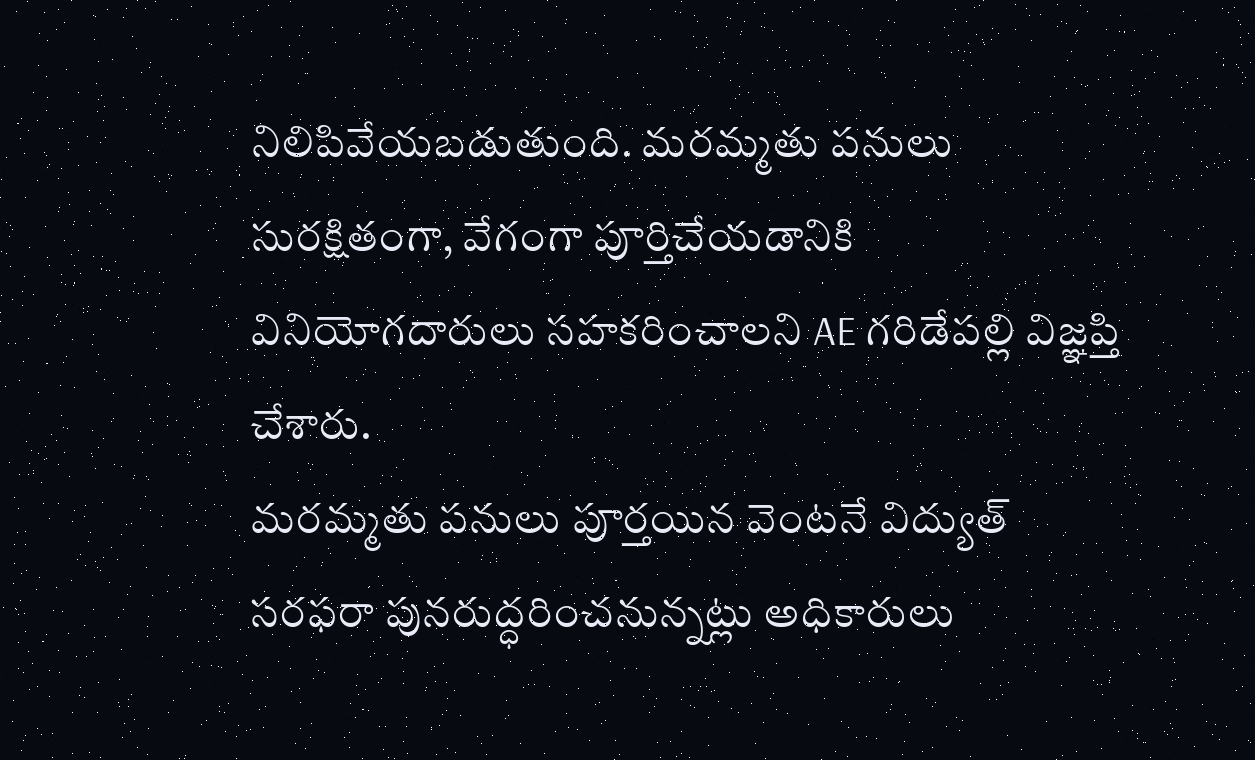నిలిపివేయబడుతుంది. మరమ్మతు పనులు సురక్షితంగా, వేగంగా పూర్తిచేయడానికి వినియోగదారులు సహకరించాలని AE గరిడేపల్లి విజ్ఞప్తి చేశారు.
మరమ్మతు పనులు పూర్తయిన వెంటనే విద్యుత్ సరఫరా పునరుద్ధరించనున్నట్లు అధికారులు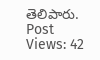తెలిపారు.
Post Views: 42